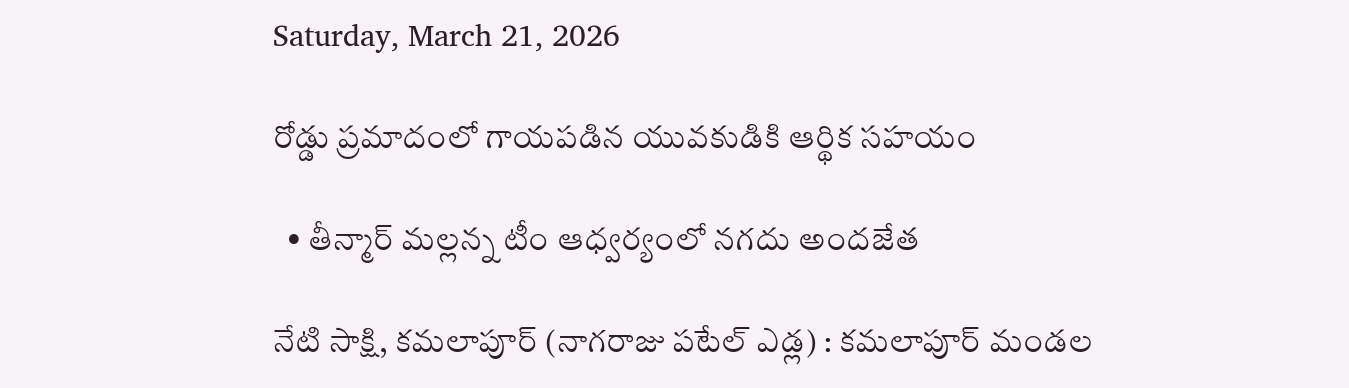Saturday, March 21, 2026

రోడ్డు ప్రమాదంలో గాయపడిన యువకుడికి ఆర్థిక సహయం

  • తీన్మార్ మల్లన్న టీం ఆధ్వర్యంలో నగదు అందజేత

నేటి సాక్షి, కమలాపూర్ (నాగరాజు పటేల్ ఎడ్ల) : కమలాపూర్ మండల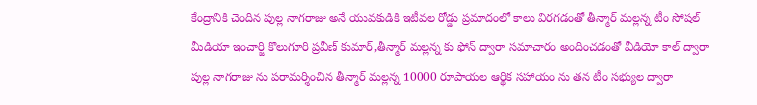కేంద్రానికి చెందిన పుల్ల నాగరాజు అనే యువకుడికి ఇటీవల రోడ్డు ప్రమాదంలో కాలు విరగడంతో తీన్మార్ మల్లన్న టీం సోషల్ మీడియా ఇంచార్జి కొలుగూరి ప్రవీణ్ కుమార్,తీన్మార్ మల్లన్న కు ఫోన్ ద్వారా సమాచారం అందించడంతో వీడియో కాల్ ద్వారా పుల్ల నాగరాజు ను పరామర్శించిన తీన్మార్ మల్లన్న 10000 రూపాయల ఆర్థిక సహాయం ను తన టీం సభ్యుల ద్వారా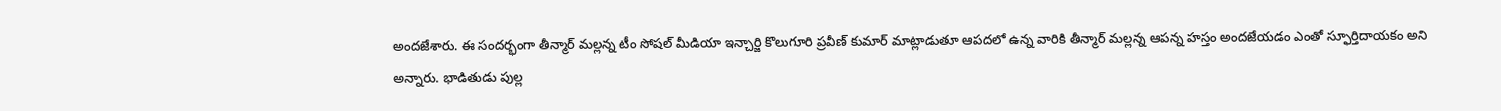అందజేశారు. ఈ సందర్భంగా తీన్మార్ మల్లన్న టీం సోషల్ మీడియా ఇన్చార్జి కొలుగూరి ప్రవీణ్ కుమార్ మాట్లాడుతూ ఆపదలో ఉన్న వారికి తీన్మార్ మల్లన్న ఆపన్న హస్తం అందజేయడం ఎంతో స్ఫూర్తిదాయకం అని అన్నారు. భాడితుడు పుల్ల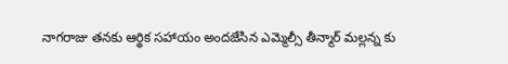నాగరాజు తనకు ఆర్థిక సహాయం అందజేసిన ఎమ్మెల్సీ తీన్మార్ మల్లన్న కు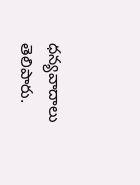ధన్యవాదాలు తెలిపారు.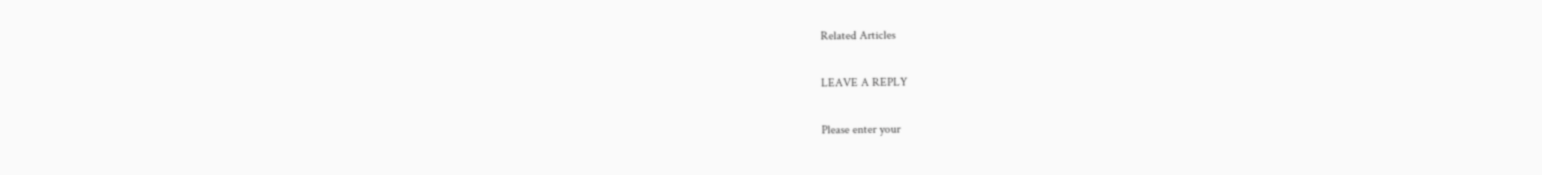Related Articles

LEAVE A REPLY

Please enter your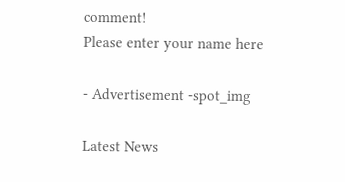comment!
Please enter your name here

- Advertisement -spot_img

Latest News